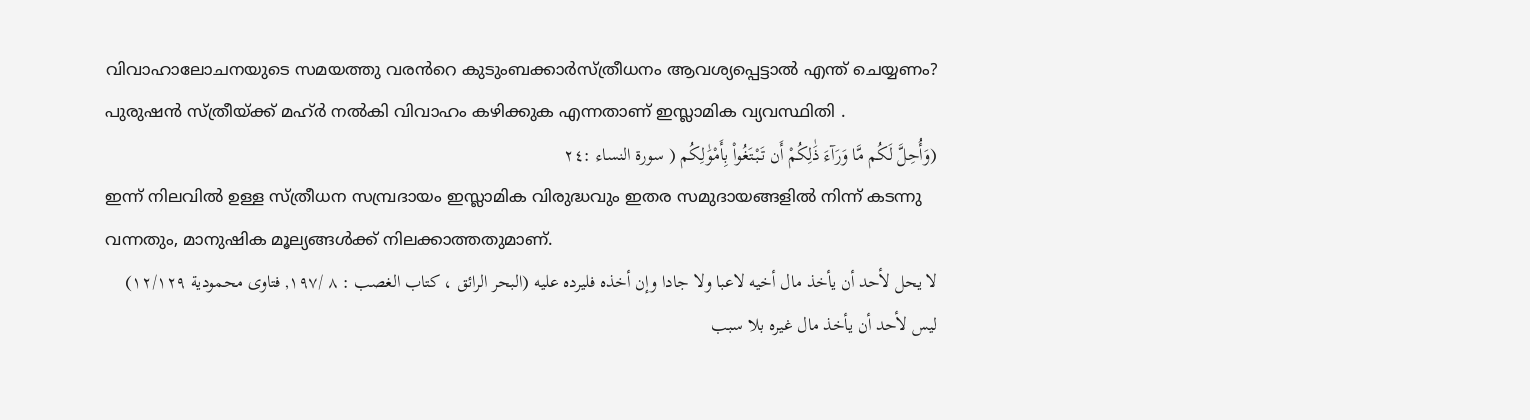വിവാഹാലോചനയുടെ സമയത്തു വരൻറെ കുടുംബക്കാർസ്ത്രീധനം ആവശ്യപ്പെട്ടാൽ എന്ത് ചെയ്യണം?
പുരുഷൻ സ്ത്രീയ്ക്ക് മഹ്ർ നൽകി വിവാഹം കഴിക്കുക എന്നതാണ് ഇസ്ലാമിക വ്യവസ്ഥിതി .
(وَأُحِلَّ لَكُم مَّا وَرَآءَ ذَٰلِكُمْ أَن تَبْتَغُواْ بِأَمْوَٰلِكُم ( سورة النساء :٢٤
ഇന്ന് നിലവിൽ ഉള്ള സ്ത്രീധന സമ്പ്രദായം ഇസ്ലാമിക വിരുദ്ധവും ഇതര സമുദായങ്ങളിൽ നിന്ന് കടന്നു വന്നതും, മാനുഷിക മൂല്യങ്ങൾക്ക് നിലക്കാത്തതുമാണ്.
لا يحل لأحد أن يأخذ مال أخيه لاعبا ولا جادا وإن أخذه فليرده عليه (البحر الرائق ، كتاب الغصب : ٨ /١٩٧, فتاوى محمودية ١٢/١٢٩)
ليس لأحد أن يأخذ مال غيره بلا سبب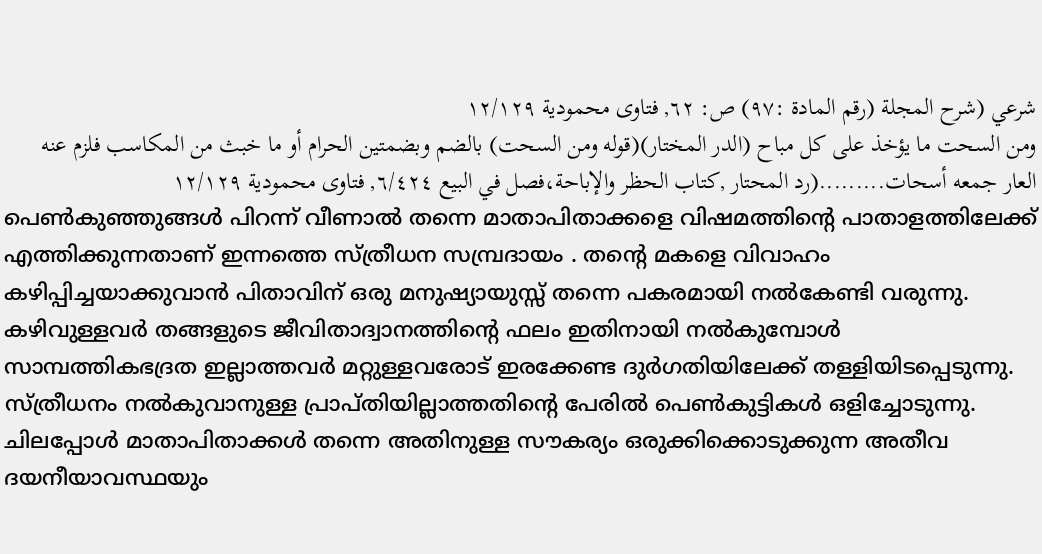شرعي (شرح المجلة (رقم المادة :٩٧) ص: ٦٢, فتاوى محمودية ١٢/١٢٩
ومن السحت ما يؤخذ على كل مباح (الدر المختار)(قوله ومن السحت) بالضم وبضمتين الحرام أو ما خبث من المكاسب فلزم عنه العار جمعه أسحات.........(رد المحتار ,كتاب الحظر والإباحة،فصل في البيع ٦/٤٢٤, فتاوى محمودية ١٢/١٢٩
പെൺകുഞ്ഞുങ്ങൾ പിറന്ന് വീണാൽ തന്നെ മാതാപിതാക്കളെ വിഷമത്തിന്റെ പാതാളത്തിലേക്ക് എത്തിക്കുന്നതാണ് ഇന്നത്തെ സ്ത്രീധന സമ്പ്രദായം . തന്റെ മകളെ വിവാഹം കഴിപ്പിച്ചയാക്കുവാൻ പിതാവിന് ഒരു മനുഷ്യായുസ്സ് തന്നെ പകരമായി നൽകേണ്ടി വരുന്നു. കഴിവുള്ളവർ തങ്ങളുടെ ജീവിതാദ്വാനത്തിന്റെ ഫലം ഇതിനായി നൽകുമ്പോൾ സാമ്പത്തികഭദ്രത ഇല്ലാത്തവർ മറ്റുള്ളവരോട് ഇരക്കേണ്ട ദുർഗതിയിലേക്ക് തള്ളിയിടപ്പെടുന്നു. സ്ത്രീധനം നൽകുവാനുള്ള പ്രാപ്തിയില്ലാത്തതിന്റെ പേരിൽ പെൺകുട്ടികൾ ഒളിച്ചോടുന്നു. ചിലപ്പോൾ മാതാപിതാക്കൾ തന്നെ അതിനുള്ള സൗകര്യം ഒരുക്കിക്കൊടുക്കുന്ന അതീവ ദയനീയാവസ്ഥയും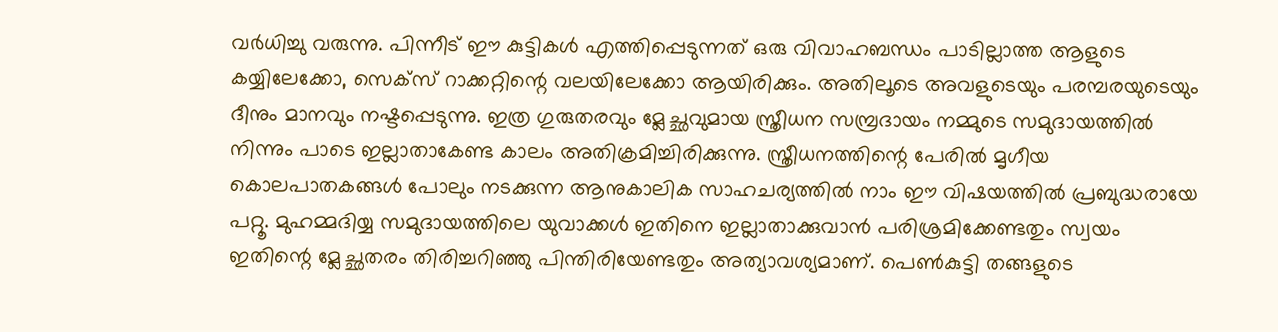വർധിച്ചു വരുന്നു. പിന്നീട് ഈ കുട്ടികൾ എത്തിപ്പെടുന്നത് ഒരു വിവാഹബന്ധം പാടില്ലാത്ത ആളുടെ കയ്യിലേക്കോ, സെക്സ് റാക്കറ്റിന്റെ വലയിലേക്കോ ആയിരിക്കും. അതിലൂടെ അവളുടെയും പരമ്പരയുടെയും ദീനും മാനവും നഷ്ടപ്പെടുന്നു. ഇത്ര ഗുരുതരവും മ്ലേച്ഛവുമായ സ്ത്രീധന സമ്പ്രദായം നമ്മുടെ സമുദായത്തിൽ നിന്നും പാടെ ഇല്ലാതാകേണ്ട കാലം അതിക്രമിച്ചിരിക്കുന്നു. സ്ത്രീധനത്തിന്റെ പേരിൽ മൃഗീയ കൊലപാതകങ്ങൾ പോലും നടക്കുന്ന ആനുകാലിക സാഹചര്യത്തിൽ നാം ഈ വിഷയത്തിൽ പ്രബുദ്ധരായേ പറ്റൂ. മുഹമ്മദിയ്യ സമുദായത്തിലെ യുവാക്കൾ ഇതിനെ ഇല്ലാതാക്കുവാൻ പരിശ്രമിക്കേണ്ടതും സ്വയം ഇതിന്റെ മ്ലേച്ഛതരം തിരിച്ചറിഞ്ഞു പിന്തിരിയേണ്ടതും അത്യാവശ്യമാണ്. പെൺകുട്ടി തങ്ങളുടെ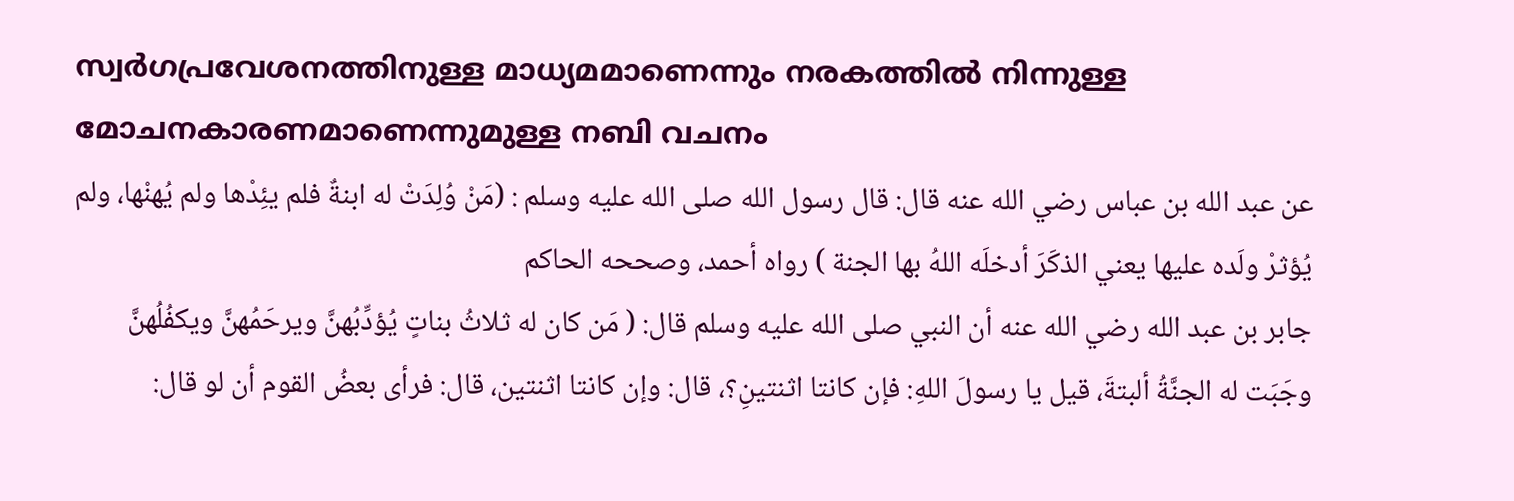സ്വർഗപ്രവേശനത്തിനുള്ള മാധ്യമമാണെന്നും നരകത്തിൽ നിന്നുള്ള മോചനകാരണമാണെന്നുമുള്ള നബി വചനം
عن عبد الله بن عباس رضي الله عنه قال: قال رسول الله صلى الله عليه وسلم : (مَنْ وُلِدَتْ له ابنةٌ فلم يئِدْها ولم يُهنْها، ولم يُؤثرْ ولَده عليها يعني الذكَرَ أدخلَه اللهُ بها الجنة ) رواه أحمد، وصححه الحاكم
جابر بن عبد الله رضي الله عنه أن النبي صلى الله عليه وسلم قال: ( مَن كان له ثلاثُ بناتٍ يُؤدِّبُهنَّ ويرحَمُهنَّ ويكفُلُهنَّ وجَبَت له الجنَّةُ ألبتةَ، قيل يا رسولَ اللهِ: فإن كانتا اثنتينِ؟، قال: وإن كانتا اثنتين، قال: فرأى بعضُ القوم أن لو قال: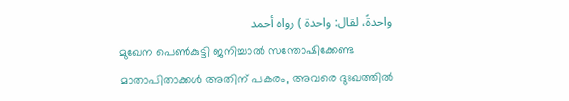واحدةً، لقال: واحدة ) رواه أحمد
മുഖേന പെൺകുട്ടി ജനിച്ചാൽ സന്തോഷിക്കേണ്ട മാതാപിതാക്കൾ അതിന് പകരം, അവരെ ദുഃഖത്തിൽ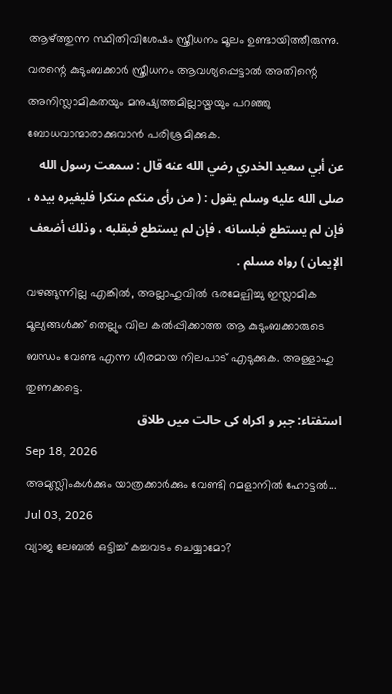ആഴ്ത്തുന്ന സ്ഥിതിവിശേഷം സ്ത്രീധനം മൂലം ഉണ്ടായിത്തീരുന്നു.
വരന്റെ കുടുംബക്കാർ സ്ത്രീധനം ആവശ്യപ്പെട്ടാൽ അതിന്റെ അനിസ്ലാമികതയും മനുഷ്യത്തമില്ലായ്മയും പറഞ്ഞു ബോധവാന്മാരാക്കുവാൻ പരിശ്രമിക്കുക.
عن أبي سعيد الخدري رضي الله عنه قال : سمعت رسول الله صلى الله عليه وسلم يقول : ( من رأى منكم منكرا فليغيره بيده ، فإن لم يستطع فبلسانه ، فإن لم يستطع فبقلبه ، وذلك أضعف الإيمان ) رواه مسلم .
വഴങ്ങുന്നില്ല എങ്കിൽ, അല്ലാഹുവിൽ ഭരമേല്പിച്ചു ഇസ്ലാമിക മൂല്യങ്ങൾക്ക് തെല്ലും വില കൽപ്പിക്കാത്ത ആ കുടുംബക്കാരുടെ ബന്ധം വേണ്ട എന്ന ധീരമായ നിലപാട് എടുക്കുക. അള്ളാഹു തുണക്കട്ടെ.
استفتاء: جبر و اکراہ کی حالت میں طلاق
Sep 18, 2026
അമുസ്ലിംകൾക്കും യാത്രക്കാർക്കും വേണ്ടി റമളാനിൽ ഹോട്ടൽ...
Jul 03, 2026
വ്യാജ ലേബൽ ഒട്ടിച്ച് കച്ചവടം ചെയ്യാമോ?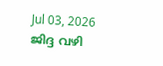Jul 03, 2026
ജിദ്ദ വഴി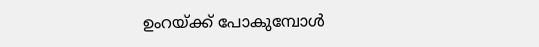ഉംറയ്ക്ക് പോകുമ്പോൾ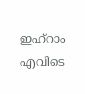ഇഹ്റാം എവിടെ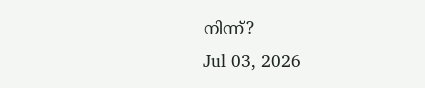നിന്ന്?
Jul 03, 2026